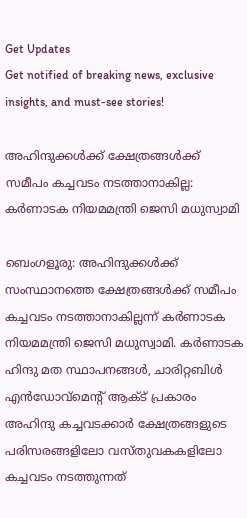Get Updates
Get notified of breaking news, exclusive insights, and must-see stories!

അഹിന്ദുക്കൾക്ക് ക്ഷേത്രങ്ങൾക്ക് സമീപം കച്ചവടം നടത്താനാകില്ല: കർണാടക നിയമമന്ത്രി ജെസി മധുസ്വാമി

ബെംഗളൂരു: അഹിന്ദുക്കൾക്ക് സംസ്ഥാനത്തെ ക്ഷേത്രങ്ങൾക്ക് സമീപം കച്ചവടം നടത്താനാകില്ലന്ന് കർണാടക നിയമമന്ത്രി ജെസി മധുസ്വാമി. കർണാടക ഹിന്ദു മത സ്ഥാപനങ്ങൾ, ചാരിറ്റബിൾ എൻഡോവ്‌മെന്റ് ആക്‌ട് പ്രകാരം അഹിന്ദു കച്ചവടക്കാർ ക്ഷേത്രങ്ങളുടെ പരിസരങ്ങളിലോ വസ്തുവകകളിലോ കച്ചവടം നടത്തുന്നത്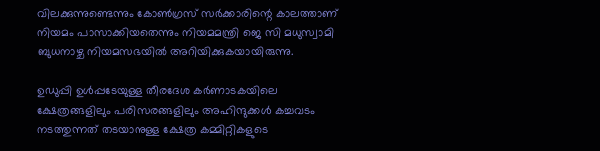വിലക്കുന്നുണ്ടെന്നും കോൺഗ്രസ് സർക്കാരിന്റെ കാലത്താണ് നിയമം പാസാക്കിയതെന്നും നിയമമന്ത്രി ജെ സി മധുസ്വാമി ബുധനാഴ്ച നിയമസഭയിൽ അറിയിക്കുകയായിരുന്നു.

ഉഡുപ്പി ഉള്‍പ്പടേയുള്ള തീരദേശ കർണാടകയിലെ ക്ഷേത്രങ്ങളിലും പരിസരങ്ങളിലും അഹിന്ദുക്കൾ കച്ചവടം നടത്തുന്നത് തടയാനുള്ള ക്ഷേത്ര കമ്മിറ്റികളുടെ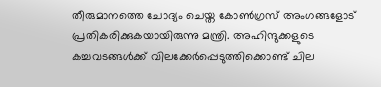തീരുമാനത്തെ ചോദ്യം ചെയ്ത കോൺഗ്രസ് അംഗങ്ങളോട് പ്രതികരിക്കുകയായിരുന്നു മന്ത്രി. അഹിന്ദുക്കളുടെ കച്ചവടങ്ങള്‍ക്ക് വിലക്കേർപ്പെടുത്തിക്കൊണ്ട് ചില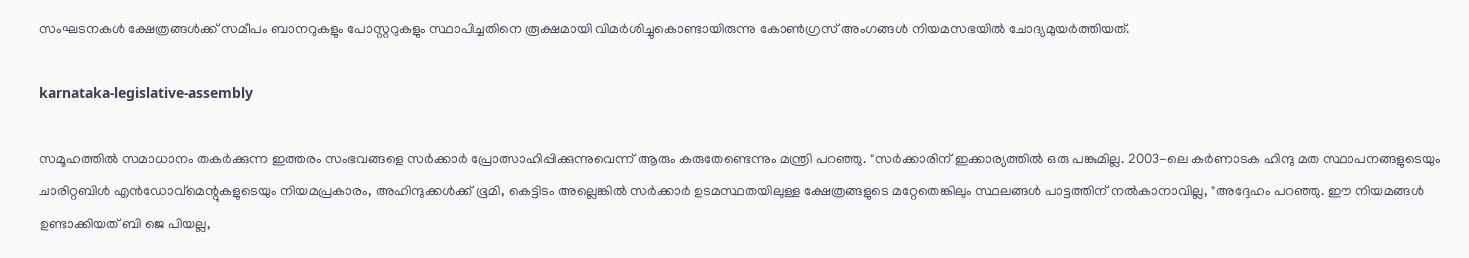സംഘടനകൾ ക്ഷേത്രങ്ങൾക്ക് സമീപം ബാനറുകളും പോസ്റ്ററുകളും സ്ഥാപിച്ചതിനെ രൂക്ഷമായി വിമർശിച്ചുകൊണ്ടായിരുന്നു കോണ്‍ഗ്രസ് അംഗങ്ങള്‍ നിയമസഭയില്‍ ചോദ്യമുയർത്തിയത്.

karnataka-legislative-assembly

സമൂഹത്തിൽ സമാധാനം തകർക്കുന്ന ഇത്തരം സംഭവങ്ങളെ സർക്കാർ പ്രോത്സാഹിപ്പിക്കുന്നുവെന്ന് ആരും കരുതേണ്ടെന്നും മന്ത്രി പറഞ്ഞു. "സർക്കാരിന് ഇക്കാര്യത്തില്‍ ഒരു പങ്കുമില്ല. 2003-ലെ കർണാടക ഹിന്ദു മത സ്ഥാപനങ്ങളുടെയും ചാരിറ്റബിൾ എൻഡോവ്‌മെന്റുകളുടെയും നിയമപ്രകാരം, അഹിന്ദുക്കൾക്ക് ഭൂമി, കെട്ടിടം അല്ലെങ്കിൽ സർക്കാർ ഉടമസ്ഥതയിലുള്ള ക്ഷേത്രങ്ങളുടെ മറ്റേതെങ്കിലും സ്ഥലങ്ങൾ പാട്ടത്തിന് നൽകാനാവില്ല, "അദ്ദേഹം പറഞ്ഞു. ഈ നിയമങ്ങൾ ഉണ്ടാക്കിയത് ബി ജെ പിയല്ല,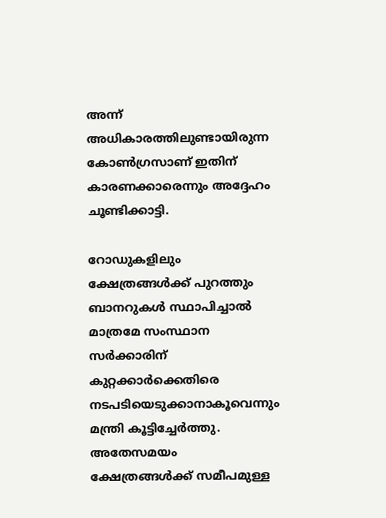അന്ന് അധികാരത്തിലുണ്ടായിരുന്ന കോൺഗ്രസാണ് ഇതിന് കാരണക്കാരെന്നും അദ്ദേഹം ചൂണ്ടിക്കാട്ടി.

റോഡുകളിലും ക്ഷേത്രങ്ങള്‍ക്ക് പുറത്തും ബാനറുകൾ സ്ഥാപിച്ചാൽ മാത്രമേ സംസ്ഥാന സർക്കാരിന് കുറ്റക്കാർക്കെതിരെ നടപടിയെടുക്കാനാകൂവെന്നും മന്ത്രി കൂട്ടിച്ചേർത്തു. അതേസമയം ക്ഷേത്രങ്ങൾക്ക് സമീപമുള്ള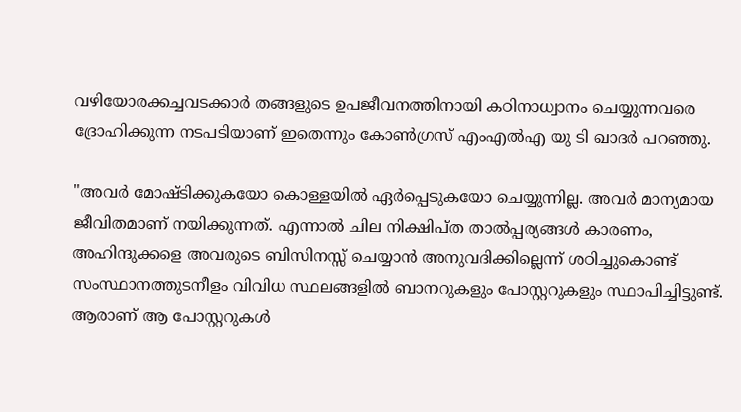വഴിയോരക്കച്ചവടക്കാർ തങ്ങളുടെ ഉപജീവനത്തിനായി കഠിനാധ്വാനം ചെയ്യുന്നവരെ ദ്രോഹിക്കുന്ന നടപടിയാണ് ഇതെന്നും കോണ്‍ഗ്രസ് എംഎൽഎ യു ടി ഖാദർ പറഞ്ഞു.

"അവർ മോഷ്ടിക്കുകയോ കൊള്ളയിൽ ഏർപ്പെടുകയോ ചെയ്യുന്നില്ല. അവർ മാന്യമായ ജീവിതമാണ് നയിക്കുന്നത്. എന്നാൽ ചില നിക്ഷിപ്ത താൽപ്പര്യങ്ങൾ കാരണം, അഹിന്ദുക്കളെ അവരുടെ ബിസിനസ്സ് ചെയ്യാൻ അനുവദിക്കില്ലെന്ന് ശഠിച്ചുകൊണ്ട് സംസ്ഥാനത്തുടനീളം വിവിധ സ്ഥലങ്ങളിൽ ബാനറുകളും പോസ്റ്ററുകളും സ്ഥാപിച്ചിട്ടുണ്ട്. ആരാണ് ആ പോസ്റ്ററുകൾ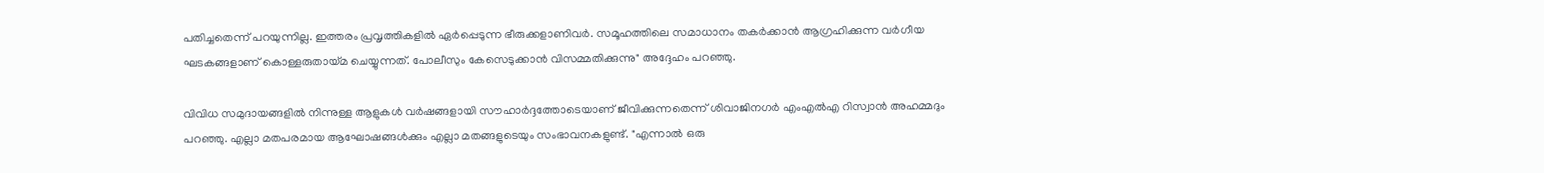പതിച്ചതെന്ന് പറയുന്നില്ല. ഇത്തരം പ്രവൃത്തികളിൽ ഏർപ്പെടുന്ന ഭീരുക്കളാണിവർ. സമൂഹത്തിലെ സമാധാനം തകർക്കാൻ ആഗ്രഹിക്കുന്ന വർഗീയ ഘടകങ്ങളാണ് കൊള്ളരുതായ്മ ചെയ്യുന്നത്. പോലീസും കേസെടുക്കാൻ വിസമ്മതിക്കുന്നു" അദ്ദേഹം പറഞ്ഞു.

വിവിധ സമുദായങ്ങളിൽ നിന്നുള്ള ആളുകൾ വർഷങ്ങളായി സൗഹാർദ്ദത്തോടെയാണ് ജീവിക്കുന്നതെന്ന് ശിവാജിനഗർ എംഎൽഎ റിസ്വാൻ അഹമ്മദും പറഞ്ഞു. എല്ലാ മതപരമായ ആഘോഷങ്ങൾക്കും എല്ലാ മതങ്ങളുടെയും സംഭാവനകളുണ്ട്. "എന്നാൽ ഒരു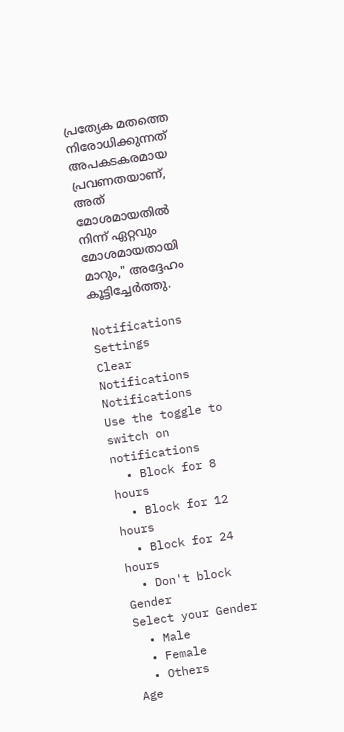പ്രത്യേക മതത്തെ നിരോധിക്കുന്നത് അപകടകരമായ പ്രവണതയാണ്, അത് മോശമായതിൽ നിന്ന് ഏറ്റവും മോശമായതായി മാറും," അദ്ദേഹം കൂട്ടിച്ചേർത്തു.

Notifications
Settings
Clear Notifications
Notifications
Use the toggle to switch on notifications
  • Block for 8 hours
  • Block for 12 hours
  • Block for 24 hours
  • Don't block
Gender
Select your Gender
  • Male
  • Female
  • Others
Age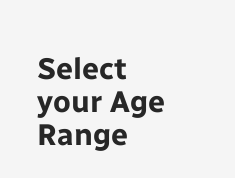Select your Age Range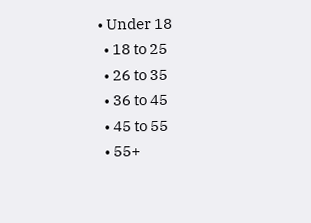• Under 18
  • 18 to 25
  • 26 to 35
  • 36 to 45
  • 45 to 55
  • 55+